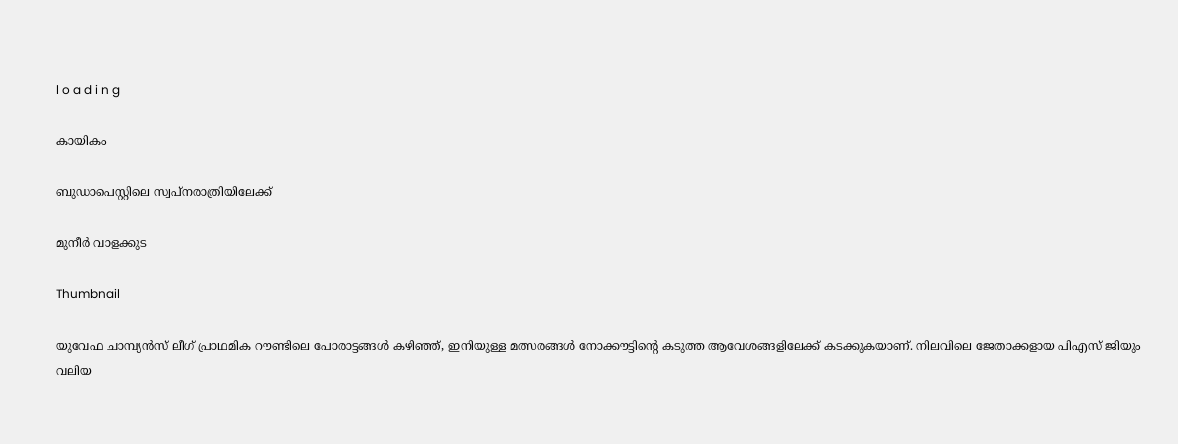l o a d i n g

കായികം

ബുഡാപെസ്റ്റിലെ സ്വപ്നരാത്രിയിലേക്ക്

മുനീര്‍ വാളക്കുട

Thumbnail

യുവേഫ ചാമ്പ്യന്‍സ് ലീഗ് പ്രാഥമിക റൗണ്ടിലെ പോരാട്ടങ്ങള്‍ കഴിഞ്ഞ്, ഇനിയുള്ള മത്സരങ്ങള്‍ നോക്കൗട്ടിന്റെ കടുത്ത ആവേശങ്ങളിലേക്ക് കടക്കുകയാണ്. നിലവിലെ ജേതാക്കളായ പിഎസ് ജിയും വലിയ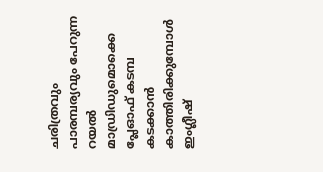ചരിത്രവും പാരമ്പര്യവും പേറുന്ന റയല്‍ മാഡ്രിഡുമൊക്കെ പ്ലേഓഫ് കടമ്പ കടക്കാന്‍ കാത്തിരിക്കുമ്പോള്‍ ഇംഗ്ലീഷ്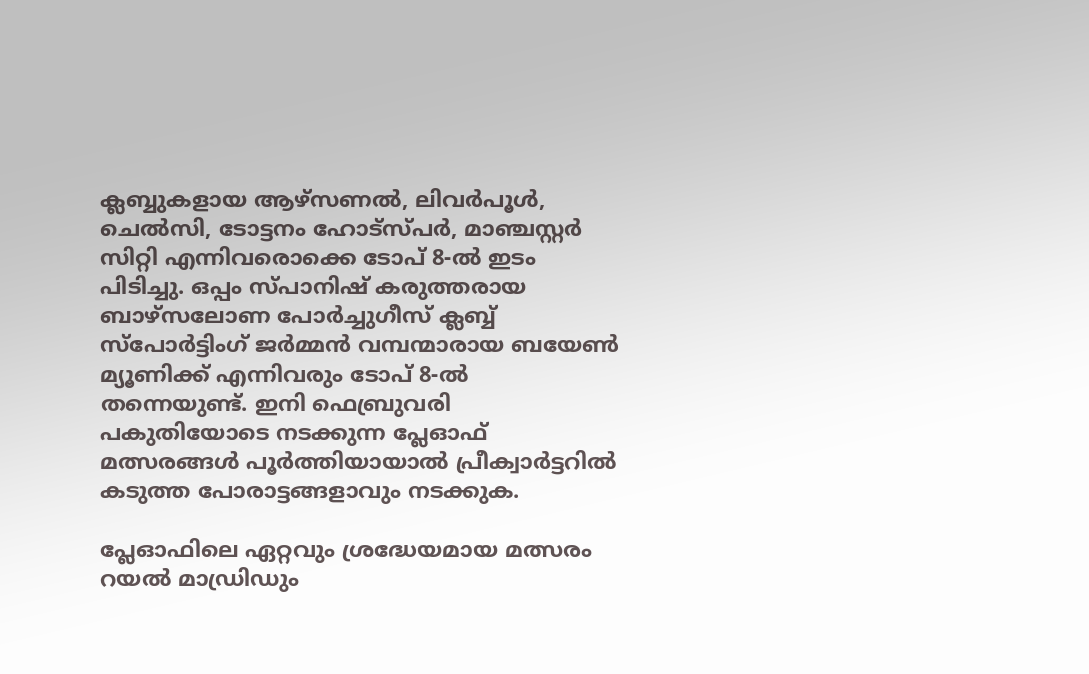ക്ലബ്ബുകളായ ആഴ്‌സണല്‍, ലിവര്‍പൂള്‍, ചെല്‍സി, ടോട്ടനം ഹോട്‌സ്പര്‍, മാഞ്ചസ്റ്റര്‍ സിറ്റി എന്നിവരൊക്കെ ടോപ് 8-ല്‍ ഇടം പിടിച്ചു. ഒപ്പം സ്പാനിഷ് കരുത്തരായ ബാഴ്‌സലോണ പോര്‍ച്ചുഗീസ് ക്ലബ്ബ് സ്‌പോര്‍ട്ടിംഗ് ജര്‍മ്മന്‍ വമ്പന്മാരായ ബയേണ്‍ മ്യൂണിക്ക് എന്നിവരും ടോപ് 8-ല്‍ തന്നെയുണ്ട്. ഇനി ഫെബ്രുവരി പകുതിയോടെ നടക്കുന്ന പ്ലേഓഫ് മത്സരങ്ങള്‍ പൂര്‍ത്തിയായാല്‍ പ്രീക്വാര്‍ട്ടറില്‍ കടുത്ത പോരാട്ടങ്ങളാവും നടക്കുക.

പ്ലേഓഫിലെ ഏറ്റവും ശ്രദ്ധേയമായ മത്സരം റയല്‍ മാഡ്രിഡും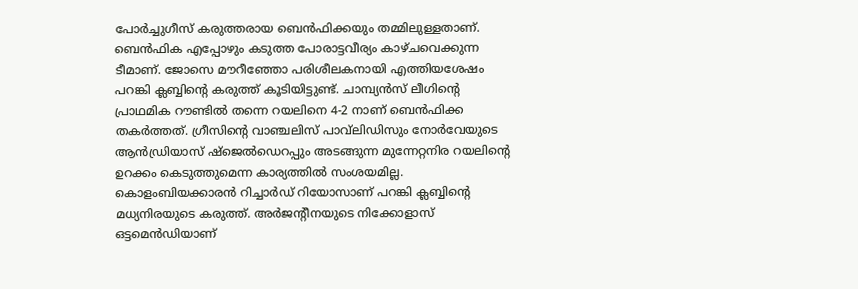പോര്‍ച്ചുഗീസ് കരുത്തരായ ബെന്‍ഫിക്കയും തമ്മിലുള്ളതാണ്. ബെന്‍ഫിക എപ്പോഴും കടുത്ത പോരാട്ടവീര്യം കാഴ്ചവെക്കുന്ന ടീമാണ്. ജോസെ മൗറീഞ്ഞോ പരിശീലകനായി എത്തിയശേഷം പറങ്കി ക്ലബ്ബിന്റെ കരുത്ത് കൂടിയിട്ടുണ്ട്. ചാമ്പ്യന്‍സ് ലീഗിന്റെ പ്രാഥമിക റൗണ്ടില്‍ തന്നെ റയലിനെ 4-2 നാണ് ബെന്‍ഫിക്ക തകര്‍ത്തത്. ഗ്രീസിന്റെ വാഞ്ചലിസ് പാവ്‌ലിഡിസും നോര്‍വേയുടെ ആന്‍ഡ്രിയാസ് ഷ്‌ജെല്‍ഡെറപ്പും അടങ്ങുന്ന മുന്നേറ്റനിര റയലിന്റെ ഉറക്കം കെടുത്തുമെന്ന കാര്യത്തില്‍ സംശയമില്ല. കൊളംബിയക്കാരന്‍ റിച്ചാര്‍ഡ് റിയോസാണ് പറങ്കി ക്ലബ്ബിന്റെ മധ്യനിരയുടെ കരുത്ത്. അര്‍ജന്റീനയുടെ നിക്കോളാസ് ഒട്ടമെന്‍ഡിയാണ്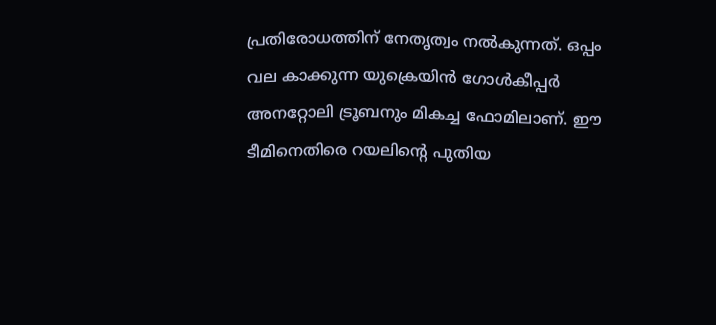പ്രതിരോധത്തിന് നേതൃത്വം നല്‍കുന്നത്. ഒപ്പം വല കാക്കുന്ന യുക്രെയിന്‍ ഗോള്‍കീപ്പര്‍ അനറ്റോലി ട്രൂബനും മികച്ച ഫോമിലാണ്. ഈ ടീമിനെതിരെ റയലിന്റെ പുതിയ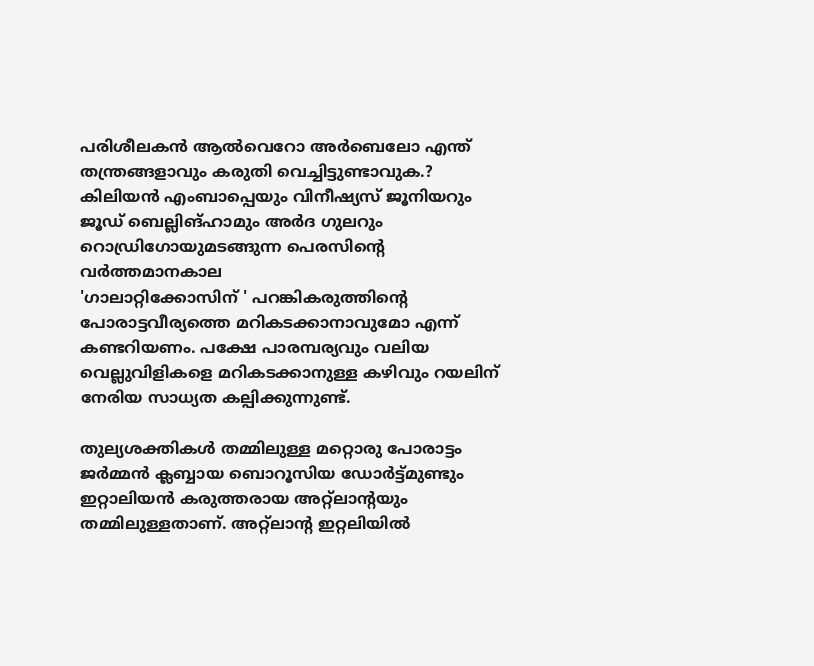പരിശീലകന്‍ ആല്‍വെറോ അര്‍ബെലോ എന്ത് തന്ത്രങ്ങളാവും കരുതി വെച്ചിട്ടുണ്ടാവുക.? കിലിയന്‍ എംബാപ്പെയും വിനീഷ്യസ് ജൂനിയറും ജൂഡ് ബെല്ലിങ്ഹാമും അര്‍ദ ഗുലറും റൊഡ്രിഗോയുമടങ്ങുന്ന പെരസിന്റെ വര്‍ത്തമാനകാല
'ഗാലാറ്റിക്കോസിന് ' പറങ്കികരുത്തിന്റെ പോരാട്ടവീര്യത്തെ മറികടക്കാനാവുമോ എന്ന് കണ്ടറിയണം. പക്ഷേ പാരമ്പര്യവും വലിയ വെല്ലുവിളികളെ മറികടക്കാനുള്ള കഴിവും റയലിന് നേരിയ സാധ്യത കല്പിക്കുന്നുണ്ട്.

തുല്യശക്തികള്‍ തമ്മിലുള്ള മറ്റൊരു പോരാട്ടം ജര്‍മ്മന്‍ ക്ലബ്ബായ ബൊറൂസിയ ഡോര്‍ട്ട്മുണ്ടും ഇറ്റാലിയന്‍ കരുത്തരായ അറ്റ്‌ലാന്റയും തമ്മിലുള്ളതാണ്. അറ്റ്‌ലാന്റ ഇറ്റലിയില്‍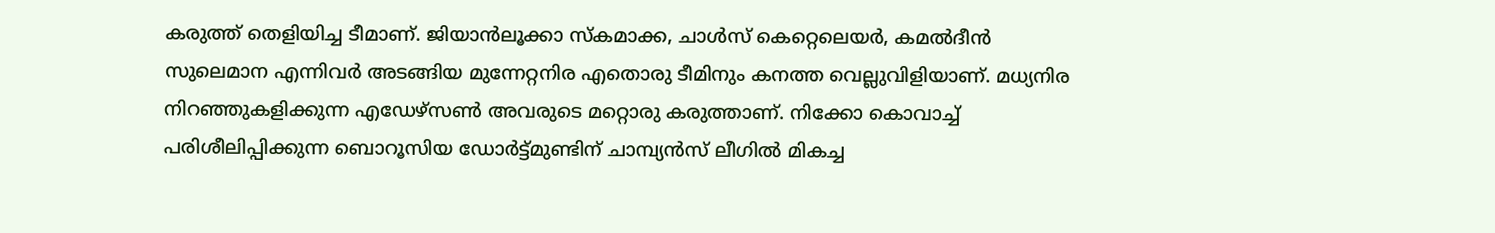കരുത്ത് തെളിയിച്ച ടീമാണ്. ജിയാന്‍ലൂക്കാ സ്‌കമാക്ക, ചാള്‍സ് കെറ്റെലെയര്‍, കമല്‍ദീന്‍ സുലെമാന എന്നിവര്‍ അടങ്ങിയ മുന്നേറ്റനിര എതൊരു ടീമിനും കനത്ത വെല്ലുവിളിയാണ്. മധ്യനിര നിറഞ്ഞുകളിക്കുന്ന എഡേഴ്‌സണ്‍ അവരുടെ മറ്റൊരു കരുത്താണ്. നിക്കോ കൊവാച്ച് പരിശീലിപ്പിക്കുന്ന ബൊറൂസിയ ഡോര്‍ട്ട്മുണ്ടിന് ചാമ്പ്യന്‍സ് ലീഗില്‍ മികച്ച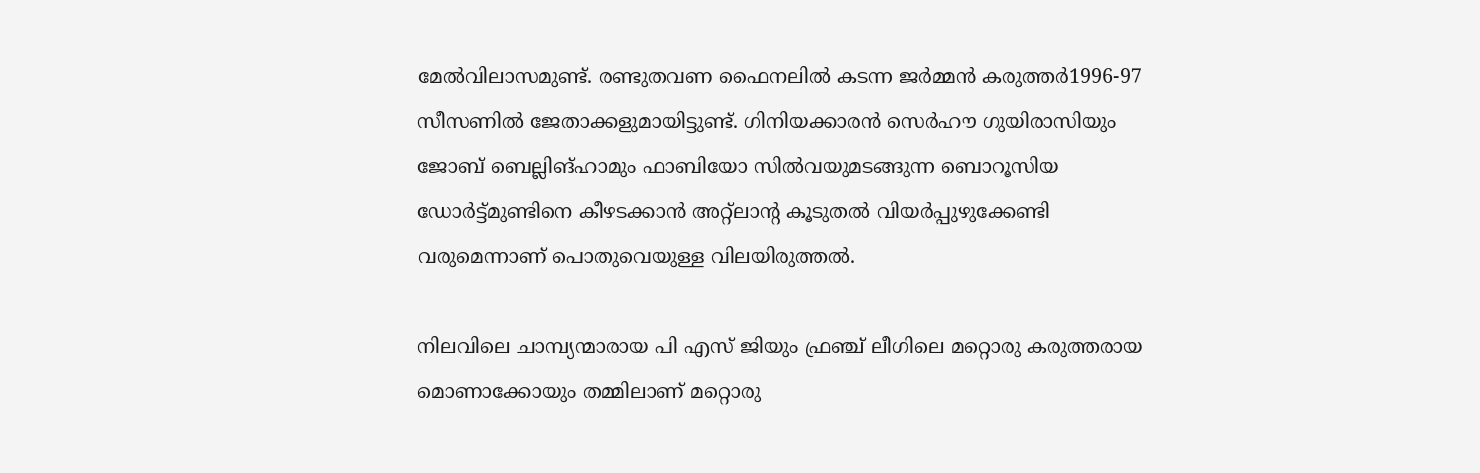മേല്‍വിലാസമുണ്ട്. രണ്ടുതവണ ഫൈനലില്‍ കടന്ന ജര്‍മ്മന്‍ കരുത്തര്‍1996-97 സീസണില്‍ ജേതാക്കളുമായിട്ടുണ്ട്. ഗിനിയക്കാരന്‍ സെര്‍ഹൗ ഗുയിരാസിയും ജോബ് ബെല്ലിങ്ഹാമും ഫാബിയോ സില്‍വയുമടങ്ങുന്ന ബൊറൂസിയ ഡോര്‍ട്ട്മുണ്ടിനെ കീഴടക്കാന്‍ അറ്റ്‌ലാന്റ കൂടുതല്‍ വിയര്‍പ്പുഴുക്കേണ്ടി വരുമെന്നാണ് പൊതുവെയുള്ള വിലയിരുത്തല്‍.

നിലവിലെ ചാമ്പ്യന്മാരായ പി എസ് ജിയും ഫ്രഞ്ച് ലീഗിലെ മറ്റൊരു കരുത്തരായ മൊണാക്കോയും തമ്മിലാണ് മറ്റൊരു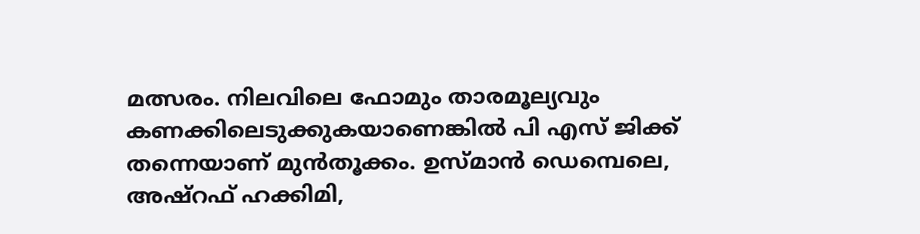മത്സരം. നിലവിലെ ഫോമും താരമൂല്യവും കണക്കിലെടുക്കുകയാണെങ്കില്‍ പി എസ് ജിക്ക് തന്നെയാണ് മുന്‍തൂക്കം. ഉസ്മാന്‍ ഡെമ്പെലെ, അഷ്‌റഫ് ഹക്കിമി,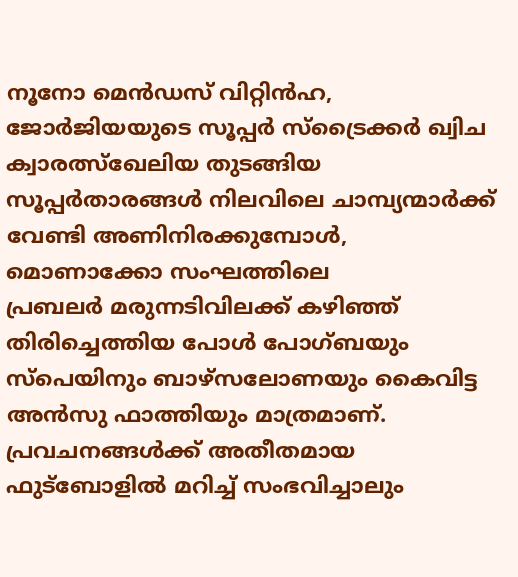നൂനോ മെന്‍ഡസ് വിറ്റിന്‍ഹ, ജോര്‍ജിയയുടെ സൂപ്പര്‍ സ്‌ട്രൈക്കര്‍ ഖ്വിച ക്വാരത്സ്‌ഖേലിയ തുടങ്ങിയ സൂപ്പര്‍താരങ്ങള്‍ നിലവിലെ ചാമ്പ്യന്മാര്‍ക്ക് വേണ്ടി അണിനിരക്കുമ്പോള്‍, മൊണാക്കോ സംഘത്തിലെ
പ്രബലര്‍ മരുന്നടിവിലക്ക് കഴിഞ്ഞ് തിരിച്ചെത്തിയ പോള്‍ പോഗ്ബയും സ്‌പെയിനും ബാഴ്‌സലോണയും കൈവിട്ട അന്‍സു ഫാത്തിയും മാത്രമാണ്. പ്രവചനങ്ങള്‍ക്ക് അതീതമായ ഫുട്‌ബോളില്‍ മറിച്ച് സംഭവിച്ചാലും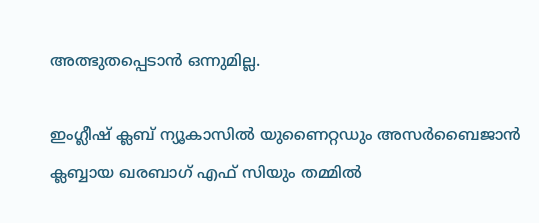അത്ഭുതപ്പെടാന്‍ ഒന്നുമില്ല.

ഇംഗ്ലീഷ് ക്ലബ് ന്യൂകാസില്‍ യുണൈറ്റഡും അസര്‍ബൈജാന്‍ ക്ലബ്ബായ ഖരബാഗ് എഫ് സിയും തമ്മില്‍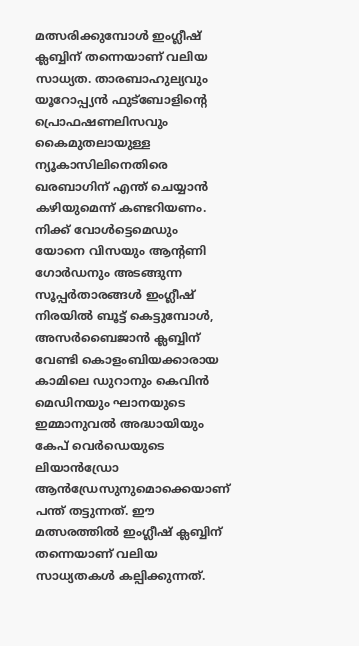മത്സരിക്കുമ്പോള്‍ ഇംഗ്ലീഷ് ക്ലബ്ബിന് തന്നെയാണ് വലിയ സാധ്യത. താരബാഹുല്യവും യൂറോപ്പ്യന്‍ ഫുട്‌ബോളിന്റെ പ്രൊഫഷണലിസവും കൈമുതലായുള്ള ന്യൂകാസിലിനെതിരെ ഖരബാഗിന് എന്ത് ചെയ്യാന്‍ കഴിയുമെന്ന് കണ്ടറിയണം. നിക്ക് വോള്‍ട്ടെമെഡും യോനെ വിസയും ആന്റണി ഗോര്‍ഡനും അടങ്ങുന്ന സൂപ്പര്‍താരങ്ങള്‍ ഇംഗ്ലീഷ് നിരയില്‍ ബൂട്ട് കെട്ടുമ്പോള്‍, അസര്‍ബൈജാന്‍ ക്ലബ്ബിന് വേണ്ടി കൊളംബിയക്കാരായ കാമിലെ ഡുറാനും കെവിന്‍ മെഡിനയും ഘാനയുടെ ഇമ്മാനുവല്‍ അദ്ധായിയും കേപ് വെര്‍ഡെയുടെ ലിയാന്‍ഡ്രോ ആന്‍ഡ്രേസുനുമൊക്കെയാണ് പന്ത് തട്ടുന്നത്. ഈ മത്സരത്തില്‍ ഇംഗ്ലീഷ് ക്ലബ്ബിന് തന്നെയാണ് വലിയ സാധ്യതകള്‍ കല്പിക്കുന്നത്.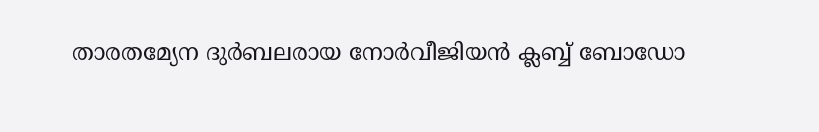താരതമ്യേന ദുര്‍ബലരായ നോര്‍വീജിയന്‍ ക്ലബ്ബ് ബോഡോ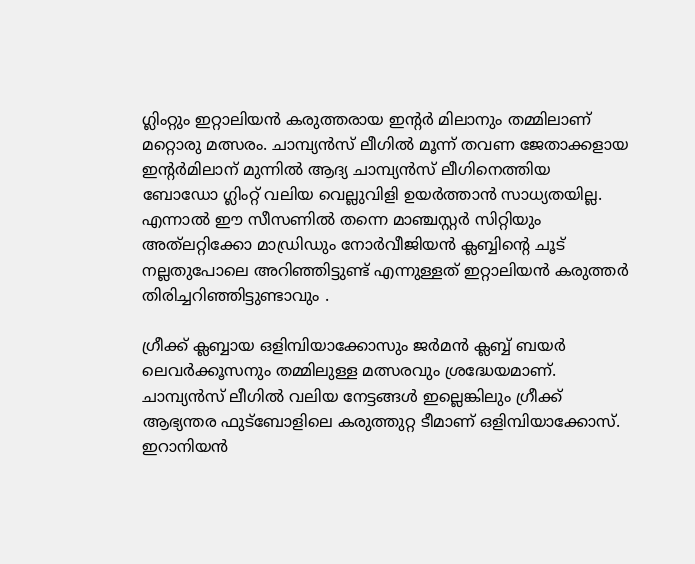ഗ്ലിംറ്റും ഇറ്റാലിയന്‍ കരുത്തരായ ഇന്റര്‍ മിലാനും തമ്മിലാണ് മറ്റൊരു മത്സരം. ചാമ്പ്യന്‍സ് ലീഗില്‍ മൂന്ന് തവണ ജേതാക്കളായ ഇന്റര്‍മിലാന് മുന്നില്‍ ആദ്യ ചാമ്പ്യന്‍സ് ലീഗിനെത്തിയ ബോഡോ ഗ്ലിംറ്റ് വലിയ വെല്ലുവിളി ഉയര്‍ത്താന്‍ സാധ്യതയില്ല. എന്നാല്‍ ഈ സീസണില്‍ തന്നെ മാഞ്ചസ്റ്റര്‍ സിറ്റിയും അത്‌ലറ്റിക്കോ മാഡ്രിഡും നോര്‍വീജിയന്‍ ക്ലബ്ബിന്റെ ചൂട് നല്ലതുപോലെ അറിഞ്ഞിട്ടുണ്ട് എന്നുള്ളത് ഇറ്റാലിയന്‍ കരുത്തര്‍ തിരിച്ചറിഞ്ഞിട്ടുണ്ടാവും .

ഗ്രീക്ക് ക്ലബ്ബായ ഒളിമ്പിയാക്കോസും ജര്‍മന്‍ ക്ലബ്ബ് ബയര്‍ ലെവര്‍ക്കൂസനും തമ്മിലുള്ള മത്സരവും ശ്രദ്ധേയമാണ്. ചാമ്പ്യന്‍സ് ലീഗില്‍ വലിയ നേട്ടങ്ങള്‍ ഇല്ലെങ്കിലും ഗ്രീക്ക് ആഭ്യന്തര ഫുട്‌ബോളിലെ കരുത്തുറ്റ ടീമാണ് ഒളിമ്പിയാക്കോസ്. ഇറാനിയന്‍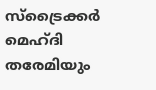സ്‌ട്രൈക്കര്‍ മെഹ്ദി തരേമിയും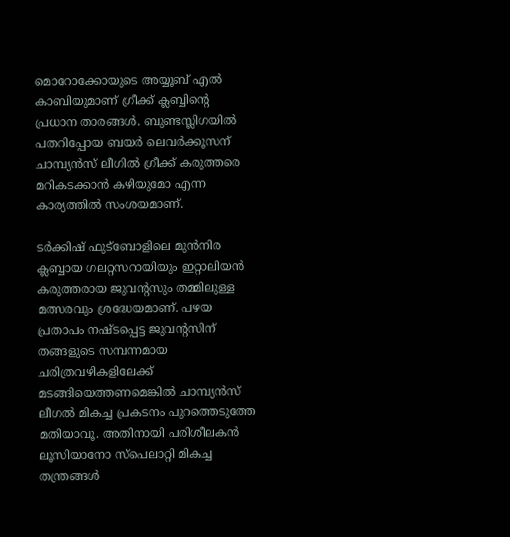മൊറോക്കോയുടെ അയ്യൂബ് എല്‍ കാബിയുമാണ് ഗ്രീക്ക് ക്ലബ്ബിന്റെ പ്രധാന താരങ്ങള്‍. ബുണ്ടസ്ലിഗയില്‍ പതറിപ്പോയ ബയര്‍ ലെവര്‍ക്കൂസന് ചാമ്പ്യന്‍സ് ലീഗില്‍ ഗ്രീക്ക് കരുത്തരെ മറികടക്കാന്‍ കഴിയുമോ എന്ന കാര്യത്തില്‍ സംശയമാണ്.

ടര്‍ക്കിഷ് ഫുട്‌ബോളിലെ മുന്‍നിര ക്ലബ്ബായ ഗലറ്റസറായിയും ഇറ്റാലിയന്‍ കരുത്തരായ ജുവന്റസും തമ്മിലുള്ള മത്സരവും ശ്രദ്ധേയമാണ്. പഴയ പ്രതാപം നഷ്ടപ്പെട്ട ജുവന്റസിന് തങ്ങളുടെ സമ്പന്നമായ ചരിത്രവഴികളിലേക്ക് മടങ്ങിയെത്തണമെങ്കില്‍ ചാമ്പ്യന്‍സ് ലീഗല്‍ മികച്ച പ്രകടനം പുറത്തെടുത്തേ മതിയാവൂ. അതിനായി പരിശീലകന്‍ ലൂസിയാനോ സ്‌പെലാറ്റി മികച്ച തന്ത്രങ്ങള്‍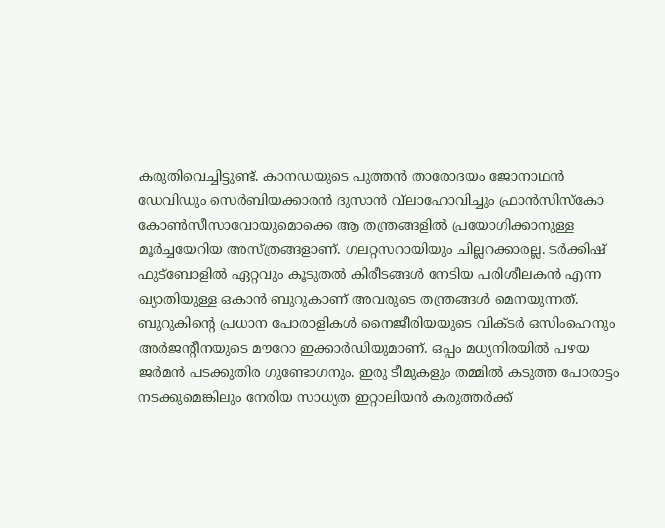കരുതിവെച്ചിട്ടുണ്ട്. കാനഡയുടെ പുത്തന്‍ താരോദയം ജോനാഥന്‍ ഡേവിഡും സെര്‍ബിയക്കാരന്‍ ദുസാന്‍ വ്‌ലാഹോവിച്ചും ഫ്രാന്‍സിസ്‌കോ കോണ്‍സീസാവോയുമൊക്കെ ആ തന്ത്രങ്ങളില്‍ പ്രയോഗിക്കാനുള്ള മൂര്‍ച്ചയേറിയ അസ്ത്രങ്ങളാണ്. ഗലറ്റസറായിയും ചില്ലറക്കാരല്ല. ടര്‍ക്കിഷ് ഫുട്‌ബോളില്‍ ഏറ്റവും കൂടുതല്‍ കിരീടങ്ങള്‍ നേടിയ പരിശീലകന്‍ എന്ന ഖ്യാതിയുള്ള ഒകാന്‍ ബുറുകാണ് അവരുടെ തന്ത്രങ്ങള്‍ മെനയുന്നത്. ബുറുകിന്റെ പ്രധാന പോരാളികള്‍ നൈജീരിയയുടെ വിക്ടര്‍ ഒസിംഹെനും അര്‍ജന്റീനയുടെ മൗറോ ഇക്കാര്‍ഡിയുമാണ്. ഒപ്പം മധ്യനിരയില്‍ പഴയ ജര്‍മന്‍ പടക്കുതിര ഗുണ്ടോഗനും. ഇരു ടീമുകളും തമ്മില്‍ കടുത്ത പോരാട്ടം നടക്കുമെങ്കിലും നേരിയ സാധ്യത ഇറ്റാലിയന്‍ കരുത്തര്‍ക്ക്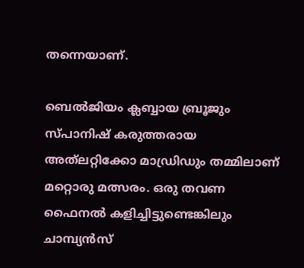തന്നെയാണ്.

ബെല്‍ജിയം ക്ലബ്ബായ ബ്രൂജും സ്പാനിഷ് കരുത്തരായ അത്‌ലറ്റിക്കോ മാഡ്രിഡും തമ്മിലാണ് മറ്റൊരു മത്സരം. ഒരു തവണ ഫൈനല്‍ കളിച്ചിട്ടുണ്ടെങ്കിലും ചാമ്പ്യന്‍സ്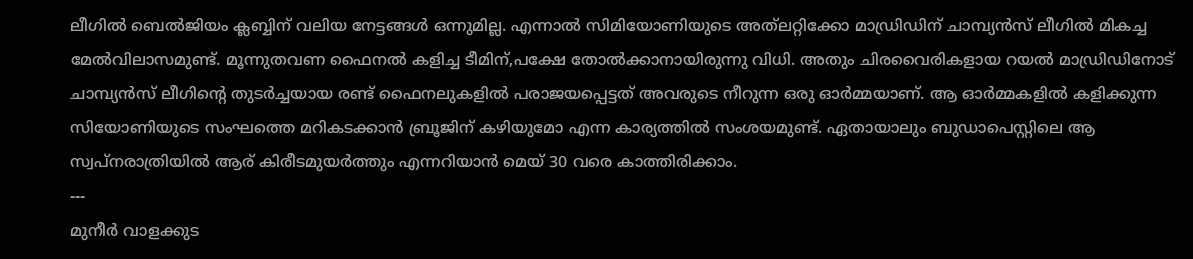ലീഗില്‍ ബെല്‍ജിയം ക്ലബ്ബിന് വലിയ നേട്ടങ്ങള്‍ ഒന്നുമില്ല. എന്നാല്‍ സിമിയോണിയുടെ അത്‌ലറ്റിക്കോ മാഡ്രിഡിന് ചാമ്പ്യന്‍സ് ലീഗില്‍ മികച്ച മേല്‍വിലാസമുണ്ട്. മൂന്നുതവണ ഫൈനല്‍ കളിച്ച ടീമിന്,പക്ഷേ തോല്‍ക്കാനായിരുന്നു വിധി. അതും ചിരവൈരികളായ റയല്‍ മാഡ്രിഡിനോട് ചാമ്പ്യന്‍സ് ലീഗിന്റെ തുടര്‍ച്ചയായ രണ്ട് ഫൈനലുകളില്‍ പരാജയപ്പെട്ടത് അവരുടെ നീറുന്ന ഒരു ഓര്‍മ്മയാണ്. ആ ഓര്‍മ്മകളില്‍ കളിക്കുന്ന സിയോണിയുടെ സംഘത്തെ മറികടക്കാന്‍ ബ്രൂജിന് കഴിയുമോ എന്ന കാര്യത്തില്‍ സംശയമുണ്ട്. ഏതായാലും ബുഡാപെസ്റ്റിലെ ആ സ്വപ്നരാത്രിയില്‍ ആര് കിരീടമുയര്‍ത്തും എന്നറിയാന്‍ മെയ് 30 വരെ കാത്തിരിക്കാം.
---
മുനീര്‍ വാളക്കുട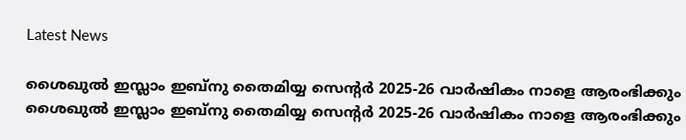Latest News

ശൈഖുല്‍ ഇസ്ലാം ഇബ്നു തൈമിയ്യ സെന്റര്‍ 2025-26 വാര്‍ഷികം നാളെ ആരംഭിക്കും
ശൈഖുല്‍ ഇസ്ലാം ഇബ്നു തൈമിയ്യ സെന്റര്‍ 2025-26 വാര്‍ഷികം നാളെ ആരംഭിക്കും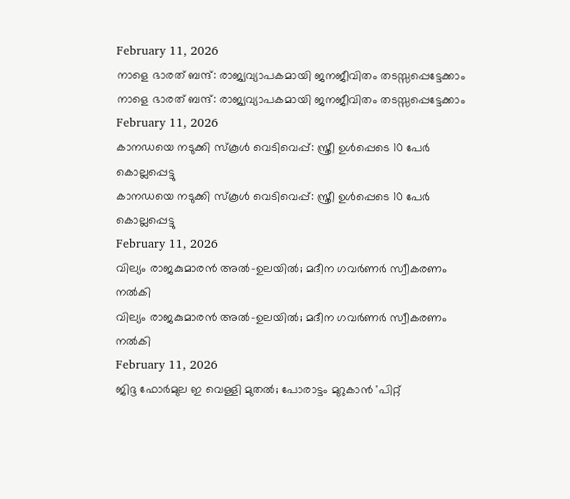February 11, 2026
നാളെ ഭാരത് ബന്ദ്: രാജ്യവ്യാപകമായി ജനജീവിതം തടസ്സപ്പെട്ടേക്കാം
നാളെ ഭാരത് ബന്ദ്: രാജ്യവ്യാപകമായി ജനജീവിതം തടസ്സപ്പെട്ടേക്കാം
February 11, 2026
കാനഡയെ നടുക്കി സ്‌കൂള്‍ വെടിവെപ്പ്: സ്ത്രീ ഉള്‍പ്പെടെ 10 പേര്‍ കൊല്ലപ്പെട്ടു
കാനഡയെ നടുക്കി സ്‌കൂള്‍ വെടിവെപ്പ്: സ്ത്രീ ഉള്‍പ്പെടെ 10 പേര്‍ കൊല്ലപ്പെട്ടു
February 11, 2026
വില്യം രാജകുമാരന്‍ അല്‍-ഉലയില്‍; മദീന ഗവര്‍ണര്‍ സ്വീകരണം നല്‍കി
വില്യം രാജകുമാരന്‍ അല്‍-ഉലയില്‍; മദീന ഗവര്‍ണര്‍ സ്വീകരണം നല്‍കി
February 11, 2026
ജിദ്ദ ഫോര്‍മുല ഇ വെള്ളി മുതല്‍; പോരാട്ടം മുറുകാന്‍ 'പിറ്റ്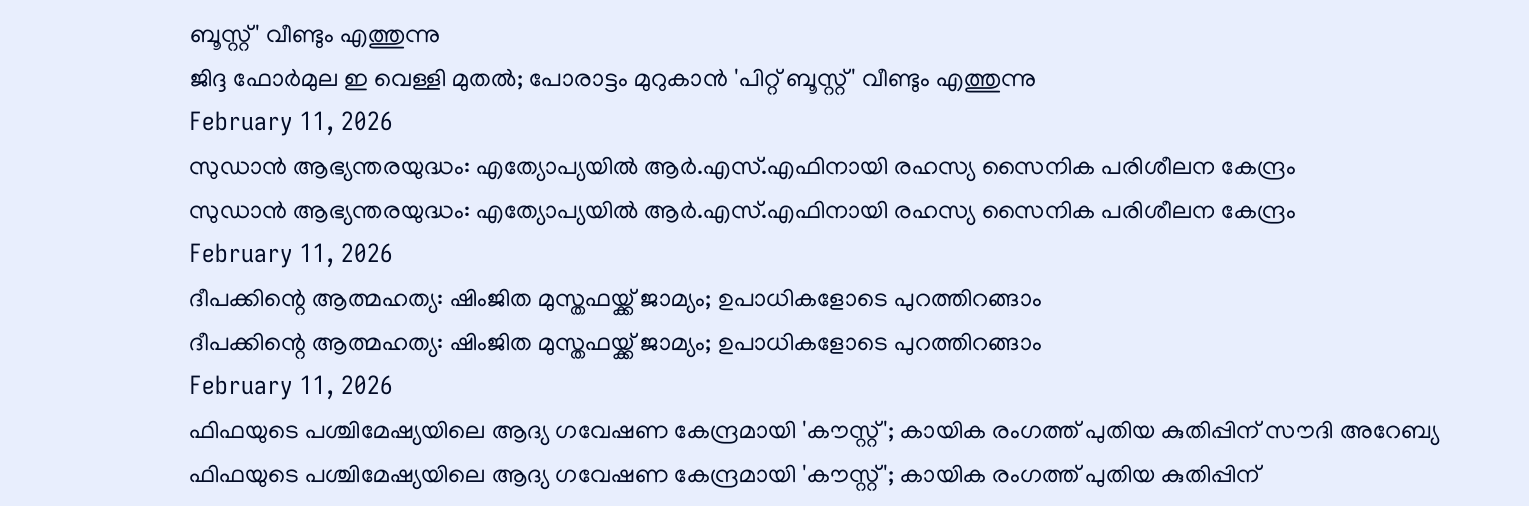ബൂസ്റ്റ്' വീണ്ടും എത്തുന്നു
ജിദ്ദ ഫോര്‍മുല ഇ വെള്ളി മുതല്‍; പോരാട്ടം മുറുകാന്‍ 'പിറ്റ് ബൂസ്റ്റ്' വീണ്ടും എത്തുന്നു
February 11, 2026
സുഡാന്‍ ആഭ്യന്തരയുദ്ധം: എത്യോപ്യയില്‍ ആര്‍.എസ്.എഫിനായി രഹസ്യ സൈനിക പരിശീലന കേന്ദ്രം
സുഡാന്‍ ആഭ്യന്തരയുദ്ധം: എത്യോപ്യയില്‍ ആര്‍.എസ്.എഫിനായി രഹസ്യ സൈനിക പരിശീലന കേന്ദ്രം
February 11, 2026
ദീപക്കിന്റെ ആത്മഹത്യ: ഷിംജിത മുസ്തഫയ്ക്ക് ജാമ്യം; ഉപാധികളോടെ പുറത്തിറങ്ങാം
ദീപക്കിന്റെ ആത്മഹത്യ: ഷിംജിത മുസ്തഫയ്ക്ക് ജാമ്യം; ഉപാധികളോടെ പുറത്തിറങ്ങാം
February 11, 2026
ഫിഫയുടെ പശ്ചിമേഷ്യയിലെ ആദ്യ ഗവേഷണ കേന്ദ്രമായി 'കൗസ്റ്റ്'; കായിക രംഗത്ത് പുതിയ കുതിപ്പിന് സൗദി അറേബ്യ
ഫിഫയുടെ പശ്ചിമേഷ്യയിലെ ആദ്യ ഗവേഷണ കേന്ദ്രമായി 'കൗസ്റ്റ്'; കായിക രംഗത്ത് പുതിയ കുതിപ്പിന്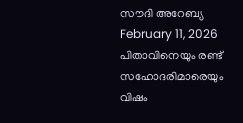സൗദി അറേബ്യ
February 11, 2026
പിതാവിനെയും രണ്ട് സഹോദരിമാരെയും വിഷം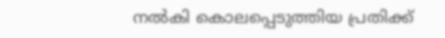നല്‍കി കൊലപ്പെടുത്തിയ പ്രതിക്ക്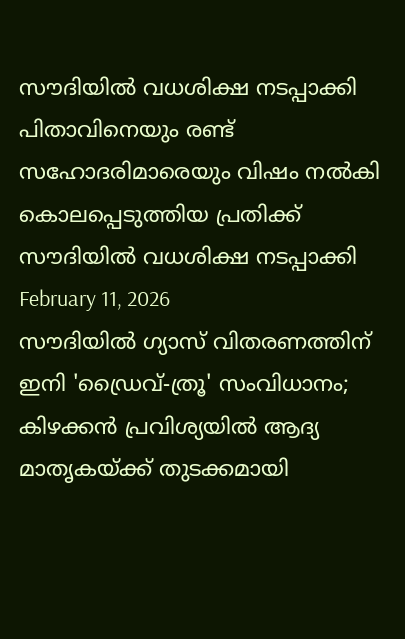സൗദിയില്‍ വധശിക്ഷ നടപ്പാക്കി
പിതാവിനെയും രണ്ട് സഹോദരിമാരെയും വിഷം നല്‍കി കൊലപ്പെടുത്തിയ പ്രതിക്ക് സൗദിയില്‍ വധശിക്ഷ നടപ്പാക്കി
February 11, 2026
സൗദിയില്‍ ഗ്യാസ് വിതരണത്തിന് ഇനി 'ഡ്രൈവ്-ത്രൂ' സംവിധാനം; കിഴക്കന്‍ പ്രവിശ്യയില്‍ ആദ്യ മാതൃകയ്ക്ക് തുടക്കമായി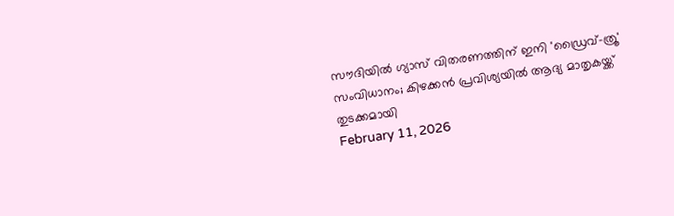സൗദിയില്‍ ഗ്യാസ് വിതരണത്തിന് ഇനി 'ഡ്രൈവ്-ത്രൂ' സംവിധാനം; കിഴക്കന്‍ പ്രവിശ്യയില്‍ ആദ്യ മാതൃകയ്ക്ക് തുടക്കമായി
February 11, 2026